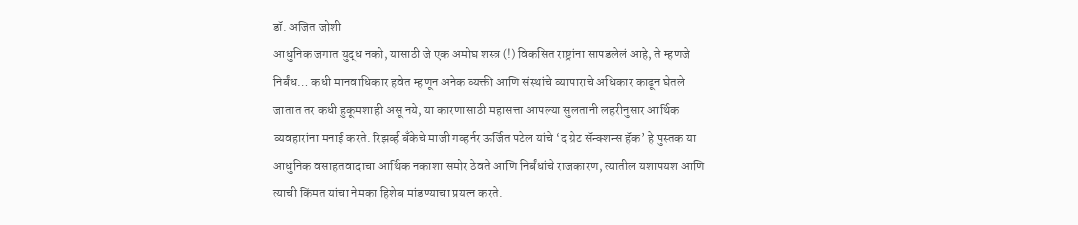डॉ. अजित जोशी
आधुनिक जगात युद्ध नको, यासाठी जे एक अमोघ शस्त्र (!) विकसित राष्ट्रांना सापडलेलं आहे, ते म्हणजे निर्बंध… कधी मानवाधिकार हवेत म्हणून अनेक व्यक्ती आणि संस्थांचे व्यापाराचे अधिकार काढून घेतले जातात तर कधी हुकूमशाही असू नये, या कारणासाठी महासत्ता आपल्या सुलतानी लहरीनुसार आर्थिक व्यवहारांना मनाई करते. रिझर्व्ह बँकेचे माजी गव्हर्नर ऊर्जित पटेल यांचे ‘द ग्रेट सॅन्क्शन्स हॅक’ हे पुस्तक या आधुनिक वसाहतवादाचा आर्थिक नकाशा समोर ठेवते आणि निर्बंधांचे राजकारण, त्यातील यशापयश आणि त्याची किंमत यांचा नेमका हिशेब मांडण्याचा प्रयत्न करते.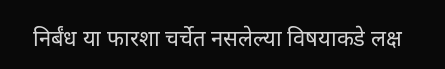निर्बंध या फारशा चर्चेत नसलेल्या विषयाकडे लक्ष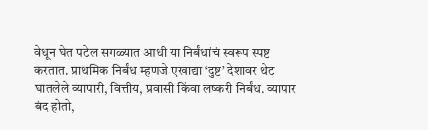वेधून घेत पटेल सगळ्यात आधी या निर्बंधांचं स्वरूप स्पष्ट करतात. प्राथमिक निर्बंध म्हणजे एखाद्या ‘दुष्ट’ देशावर थेट घातलेले व्यापारी, वित्तीय, प्रवासी किंवा लष्करी निर्बंध. व्यापार बंद होतो,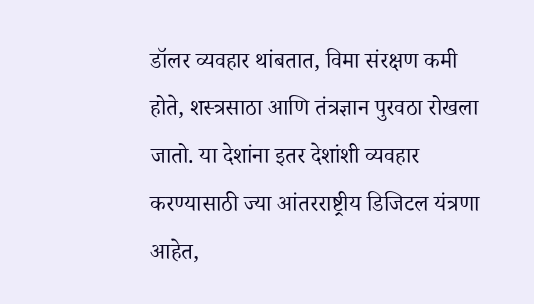डॉलर व्यवहार थांबतात, विमा संरक्षण कमी होते, शस्त्रसाठा आणि तंत्रज्ञान पुरवठा रोखला जातो. या देशांना इतर देशांशी व्यवहार करण्यासाठी ज्या आंतरराष्ट्रीय डिजिटल यंत्रणा आहेत,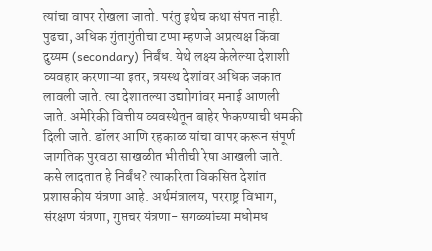त्यांचा वापर रोखला जातो. परंतु इथेच कथा संपत नाही. पुढचा, अधिक गुंतागुंतीचा टप्पा म्हणजे अप्रत्यक्ष किंवा दुय्यम (secondary) निर्बंध. येथे लक्ष्य केलेल्या देशाशी व्यवहार करणाऱ्या इतर, त्रयस्थ देशांवर अधिक जकात लावली जाते. त्या देशातल्या उद्याोगांवर मनाई आणली जाते. अमेरिकी वित्तीय व्यवस्थेतून बाहेर फेकण्याची धमकी दिली जाते. डॉलर आणि रहकाळ यांचा वापर करून संपूर्ण जागतिक पुरवठा साखळीत भीतीची रेषा आखली जाते.
कसे लादतात हे निर्बंध? त्याकरिता विकसित देशांत प्रशासकीय यंत्रणा आहे. अर्थमंत्रालय, परराष्ट्र विभाग, संरक्षण यंत्रणा, गुप्तचर यंत्रणा- सगळ्यांच्या मधोमध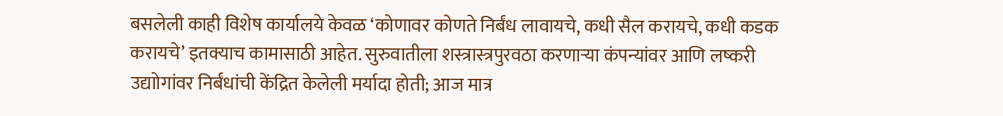बसलेली काही विशेष कार्यालये केवळ ‘कोणावर कोणते निर्बंध लावायचे, कधी सैल करायचे, कधी कडक करायचे’ इतक्याच कामासाठी आहेत. सुरुवातीला शस्त्रास्त्रपुरवठा करणाऱ्या कंपन्यांवर आणि लष्करी उद्याोगांवर निर्बंधांची केंद्रित केलेली मर्यादा होती; आज मात्र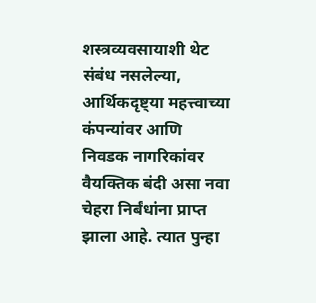शस्त्रव्यवसायाशी थेट संबंध नसलेल्या, आर्थिकदृष्ट्या महत्त्वाच्या कंपन्यांवर आणि निवडक नागरिकांवर वैयक्तिक बंदी असा नवा चेहरा निर्बंधांना प्राप्त झाला आहे. त्यात पुन्हा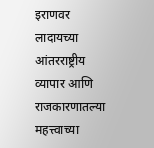इराणवर लादायच्या आंतरराष्ट्रीय व्यापार आणि राजकारणातल्या महत्त्वाच्या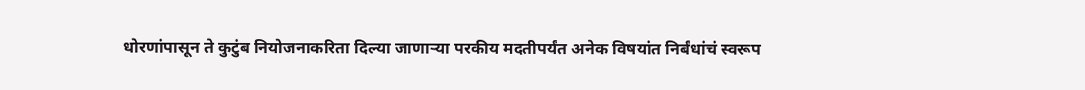धोरणांपासून ते कुटुंब नियोजनाकरिता दिल्या जाणाऱ्या परकीय मदतीपर्यंत अनेक विषयांत निर्बंधांचं स्वरूप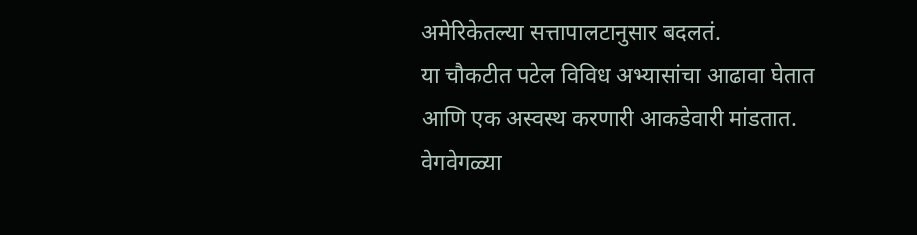अमेरिकेतल्या सत्तापालटानुसार बदलतं.
या चौकटीत पटेल विविध अभ्यासांचा आढावा घेतात आणि एक अस्वस्थ करणारी आकडेवारी मांडतात. वेगवेगळ्या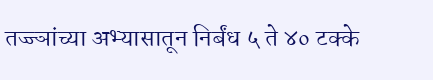तज्ज्ञांच्या अभ्यासातून निर्बंध ५ ते ४० टक्के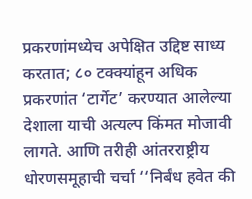प्रकरणांमध्येच अपेक्षित उद्दिष्ट साध्य करतात; ८० टक्क्यांहून अधिक प्रकरणांत ‘टार्गेट’ करण्यात आलेल्या देशाला याची अत्यल्प किंमत मोजावी लागते. आणि तरीही आंतरराष्ट्रीय धोरणसमूहाची चर्चा ‘‘निर्बंध हवेत की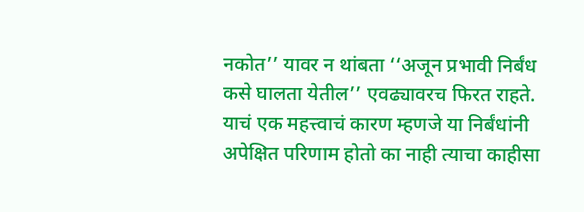नकोत’’ यावर न थांबता ‘‘अजून प्रभावी निर्बंध कसे घालता येतील’’ एवढ्यावरच फिरत राहते. याचं एक महत्त्वाचं कारण म्हणजे या निर्बंधांनी अपेक्षित परिणाम होतो का नाही त्याचा काहीसा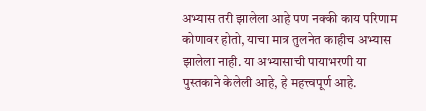अभ्यास तरी झालेला आहे पण नक्की काय परिणाम कोणावर होतो, याचा मात्र तुलनेत काहीच अभ्यास झालेला नाही. या अभ्यासाची पायाभरणी या पुस्तकाने केलेली आहे, हे महत्त्वपूर्ण आहे.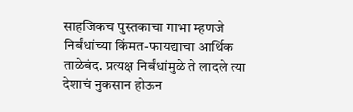साहजिकच पुस्तकाचा गाभा म्हणजे निर्बंधांच्या किंमत-फायद्याचा आर्थिक ताळेबंद. प्रत्यक्ष निर्बंधांमुळे ते लादले त्या देशाचं नुकसान होऊन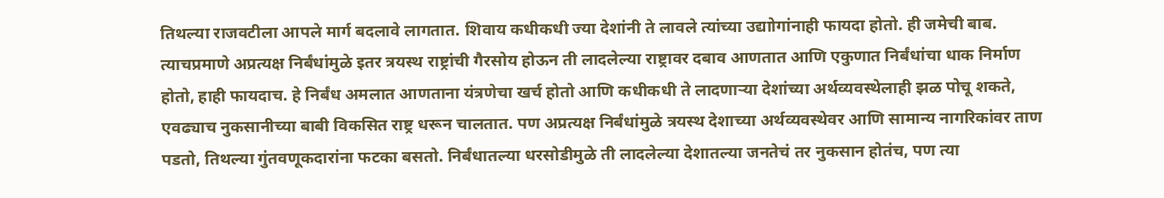तिथल्या राजवटीला आपले मार्ग बदलावे लागतात. शिवाय कधीकधी ज्या देशांनी ते लावले त्यांच्या उद्याोगांनाही फायदा होतो. ही जमेची बाब. त्याचप्रमाणे अप्रत्यक्ष निर्बंधांमुळे इतर त्रयस्थ राष्ट्रांची गैरसोय होऊन ती लादलेल्या राष्ट्रावर दबाव आणतात आणि एकुणात निर्बंधांचा धाक निर्माण होतो, हाही फायदाच. हे निर्बंध अमलात आणताना यंत्रणेचा खर्च होतो आणि कधीकधी ते लादणाऱ्या देशांच्या अर्थव्यवस्थेलाही झळ पोचू शकते, एवढ्याच नुकसानीच्या बाबी विकसित राष्ट्र धरून चालतात. पण अप्रत्यक्ष निर्बंधांमुळे त्रयस्थ देशाच्या अर्थव्यवस्थेवर आणि सामान्य नागरिकांवर ताण पडतो, तिथल्या गुंतवणूकदारांना फटका बसतो. निर्बंधातल्या धरसोडीमुळे ती लादलेल्या देशातल्या जनतेचं तर नुकसान होतंच, पण त्या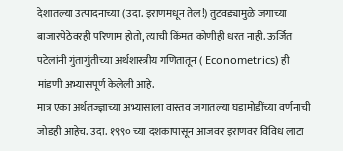देशातल्या उत्पादनाच्या (उदा. इराणमधून तेल!) तुटवड्यामुळे जगाच्या बाजारपेठेवरही परिणाम होतो, त्याची किंमत कोणीही धरत नाही. ऊर्जित पटेलांनी गुंतागुंतीच्या अर्थशास्त्रीय गणितातून ( Econometrics) ही मांडणी अभ्यासपूर्ण केलेली आहे.
मात्र एका अर्थतज्ज्ञाच्या अभ्यासाला वास्तव जगातल्या घडामोडींच्या वर्णनाची जोडही आहेच. उदा. १९९० च्या दशकापासून आजवर इराणवर विविध लाटा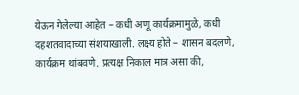येऊन गेलेल्या आहेत – कधी अणू कार्यक्रमामुळे, कधी दहशतवादाच्या संशयाखाली. लक्ष्य होते – शासन बदलणे, कार्यक्रम थांबवणे. प्रत्यक्ष निकाल मात्र असा की,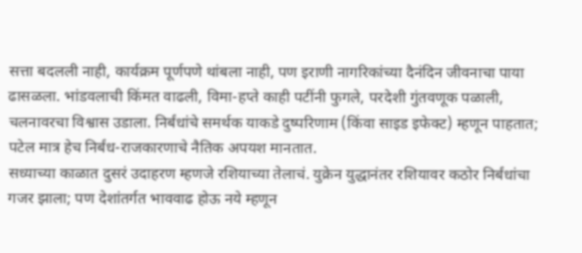सत्ता बदलली नाही, कार्यक्रम पूर्णपणे थांबला नाही, पण इराणी नागरिकांच्या दैनंदिन जीवनाचा पाया ढासळला. भांडवलाची किंमत वाढली, विमा-हप्ते काही पटींनी फुगले, परदेशी गुंतवणूक पळाली, चलनावरचा विश्वास उडाला. निर्बंधांचे समर्थक याकडे दुष्परिणाम (किंवा साइड इफेक्ट) म्हणून पाहतात; पटेल मात्र हेच निर्बंध-राजकारणाचे नैतिक अपयश मानतात.
सध्याच्या काळात दुसरं उदाहरण म्हणजे रशियाच्या तेलाचं. युक्रेन युद्धानंतर रशियावर कठोर निर्बंधांचा गजर झाला; पण देशांतर्गत भाववाढ होऊ नये म्हणून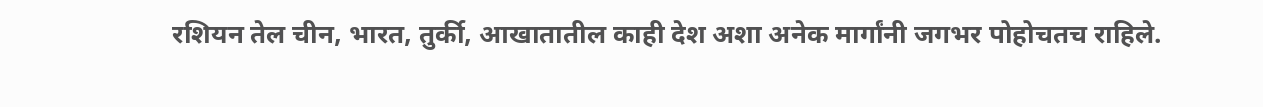रशियन तेल चीन, भारत, तुर्की, आखातातील काही देश अशा अनेक मार्गांनी जगभर पोहोचतच राहिले.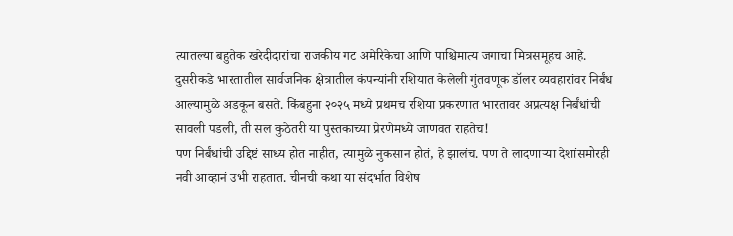त्यातल्या बहुतेक खरेदीदारांचा राजकीय गट अमेरिकेचा आणि पाश्चिमात्य जगाचा मित्रसमूहच आहे. दुसरीकडे भारतातील सार्वजनिक क्षेत्रातील कंपन्यांनी रशियात केलेली गुंतवणूक डॉलर व्यवहारांवर निर्बंध आल्यामुळे अडकून बसते. किंबहुना २०२५ मध्ये प्रथमच रशिया प्रकरणात भारतावर अप्रत्यक्ष निर्बंधांची सावली पडली, ती सल कुठेतरी या पुस्तकाच्या प्रेरणेमध्ये जाणवत राहतेच!
पण निर्बंधांची उद्दिष्टं साध्य होत नाहीत, त्यामुळे नुकसान होतं, हे झालंच. पण ते लादणाऱ्या देशांसमोरही नवी आव्हानं उभी राहतात. चीनची कथा या संदर्भात विशेष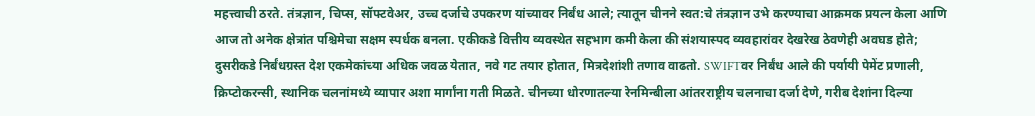महत्त्वाची ठरते. तंत्रज्ञान, चिप्स, सॉफ्टवेअर, उच्च दर्जाचे उपकरण यांच्यावर निर्बंध आले; त्यातून चीनने स्वत:चे तंत्रज्ञान उभे करण्याचा आक्रमक प्रयत्न केला आणि आज तो अनेक क्षेत्रांत पश्चिमेचा सक्षम स्पर्धक बनला. एकीकडे वित्तीय व्यवस्थेत सहभाग कमी केला की संशयास्पद व्यवहारांवर देखरेख ठेवणेही अवघड होते; दुसरीकडे निर्बंधग्रस्त देश एकमेकांच्या अधिक जवळ येतात, नवे गट तयार होतात, मित्रदेशांशी तणाव वाढतो. SWIFTवर निर्बंध आले की पर्यायी पेमेंट प्रणाली, क्रिप्टोकरन्सी, स्थानिक चलनांमध्ये व्यापार अशा मार्गांना गती मिळते. चीनच्या धोरणातल्या रेनमिन्बीला आंतरराष्ट्रीय चलनाचा दर्जा देणे, गरीब देशांना दिल्या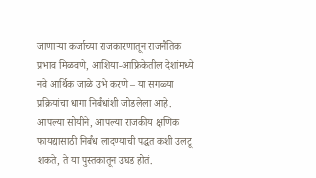जाणाऱ्या कर्जाच्या राजकारणातून राजनैतिक प्रभाव मिळवणे, आशिया-आफ्रिकेतील देशांमध्ये नवे आर्थिक जाळे उभे करणे – या सगळ्या प्रक्रियांचा धागा निर्बंधांशी जोडलेला आहे. आपल्या सोयीने, आपल्या राजकीय क्षणिक फायद्यासाठी निर्बंध लादण्याची पद्धत कशी उलटू शकते, ते या पुस्तकातून उघड होतं.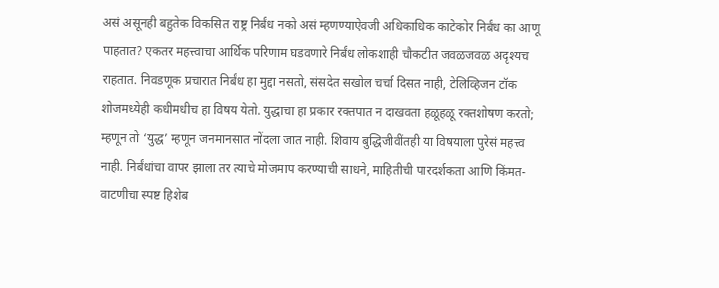असं असूनही बहुतेक विकसित राष्ट्र निर्बंध नको असं म्हणण्याऐवजी अधिकाधिक काटेकोर निर्बंध का आणू पाहतात? एकतर महत्त्वाचा आर्थिक परिणाम घडवणारे निर्बंध लोकशाही चौकटीत जवळजवळ अदृश्यच राहतात. निवडणूक प्रचारात निर्बंध हा मुद्दा नसतो, संसदेत सखोल चर्चा दिसत नाही, टेलिव्हिजन टॉक शोजमध्येही कधीमधीच हा विषय येतो. युद्धाचा हा प्रकार रक्तपात न दाखवता हळूहळू रक्तशोषण करतो; म्हणून तो ‘युद्ध’ म्हणून जनमानसात नोंदला जात नाही. शिवाय बुद्धिजीवींतही या विषयाला पुरेसं महत्त्व नाही. निर्बंधांचा वापर झाला तर त्याचे मोजमाप करण्याची साधने, माहितीची पारदर्शकता आणि किंमत-वाटणीचा स्पष्ट हिशेब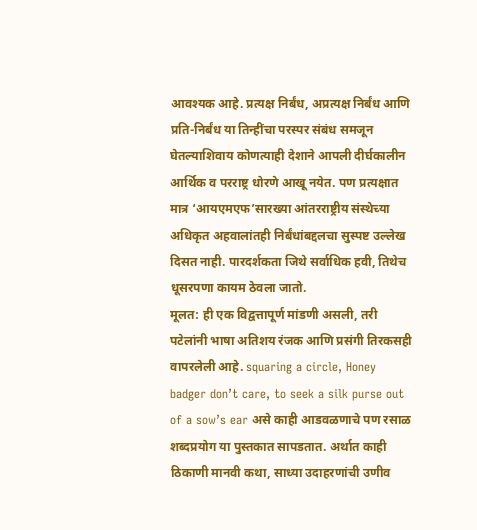आवश्यक आहे. प्रत्यक्ष निर्बंध, अप्रत्यक्ष निर्बंध आणि प्रति-निर्बंध या तिन्हींचा परस्पर संबंध समजून घेतल्याशिवाय कोणत्याही देशाने आपली दीर्घकालीन आर्थिक व परराष्ट्र धोरणे आखू नयेत. पण प्रत्यक्षात मात्र ‘आयएमएफ’सारख्या आंतरराष्ट्रीय संस्थेच्या अधिकृत अहवालांतही निर्बंधांबद्दलचा सुस्पष्ट उल्लेख दिसत नाही. पारदर्शकता जिथे सर्वाधिक हवी, तिथेच धूसरपणा कायम ठेवला जातो.
मूलत: ही एक विद्वत्तापूर्ण मांडणी असली, तरी पटेलांनी भाषा अतिशय रंजक आणि प्रसंगी तिरकसही वापरलेली आहे. squaring a circle, Honey badger don’t care, to seek a silk purse out of a sow’s ear असे काही आडवळणाचे पण रसाळ शब्दप्रयोग या पुस्तकात सापडतात. अर्थात काही ठिकाणी मानवी कथा, साध्या उदाहरणांची उणीव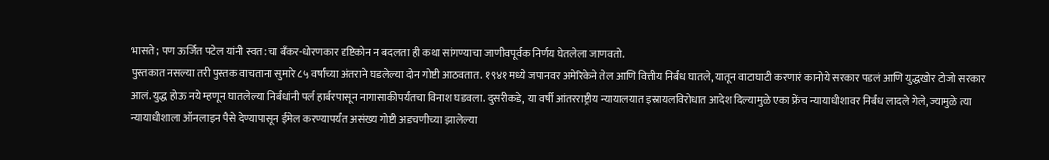भासते; पण ऊर्जित पटेल यांनी स्वत:चा बँकर-धोरणकार दृष्टिकोन न बदलता ही कथा सांगण्याचा जाणीवपूर्वक निर्णय घेतलेला जाणवतो.
पुस्तकात नसल्या तरी पुस्तक वाचताना सुमारे ८५ वर्षांच्या अंतराने घडलेल्या दोन गोष्टी आठवतात. १९४१ मध्ये जपानवर अमेरिकेने तेल आणि वित्तीय निर्बंध घातले, यातून वाटाघाटी करणारं कानोये सरकार पडलं आणि युद्धखोर टोजो सरकार आलं. युद्ध होऊ नये म्हणून घातलेल्या निर्बंधांनी पर्ल हार्बरपासून नागासाकीपर्यंतचा विनाश घडवला. दुसरीकडे, या वर्षी आंतरराष्ट्रीय न्यायालयात इस्रायलविरोधात आदेश दिल्यामुळे एका फ्रेंच न्यायाधीशावर निर्बंध लादले गेले, ज्यामुळे त्या न्यायाधीशाला ऑनलाइन पैसे देण्यापासून ईमेल करण्यापर्यंत असंख्य गोष्टी अडचणीच्या झालेल्या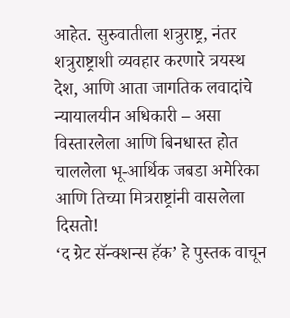आहेत. सुरुवातीला शत्रुराष्ट्र, नंतर शत्रुराष्ट्राशी व्यवहार करणारे त्रयस्थ देश, आणि आता जागतिक लवादांचे न्यायालयीन अधिकारी – असा विस्तारलेला आणि बिनधास्त होत चाललेला भू-आर्थिक जबडा अमेरिका आणि तिच्या मित्रराष्ट्रांनी वासलेला दिसतो!
‘द ग्रेट सॅन्क्शन्स हॅक’ हे पुस्तक वाचून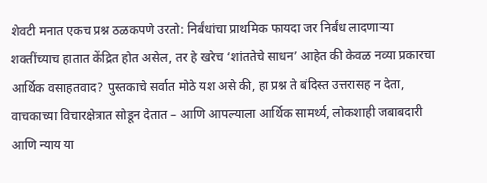शेवटी मनात एकच प्रश्न ठळकपणे उरतो: निर्बंधांचा प्राथमिक फायदा जर निर्बंध लादणाऱ्या शक्तींच्याच हातात केंद्रित होत असेल, तर हे खरेच ‘शांततेचे साधन’ आहेत की केवळ नव्या प्रकारचा आर्थिक वसाहतवाद? पुस्तकाचे सर्वात मोठे यश असे की, हा प्रश्न ते बंदिस्त उत्तरासह न देता, वाचकाच्या विचारक्षेत्रात सोडून देतात – आणि आपल्याला आर्थिक सामर्थ्य, लोकशाही जबाबदारी आणि न्याय या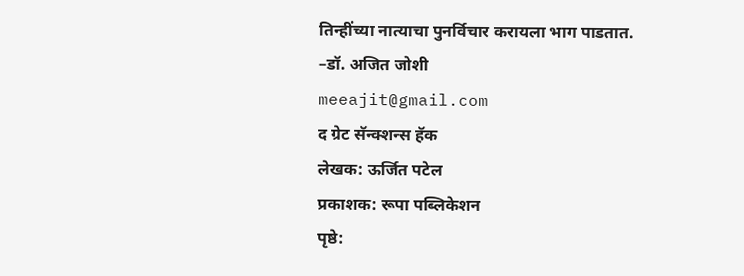तिन्हींच्या नात्याचा पुनर्विचार करायला भाग पाडतात.
–डॉ. अजित जोशी
meeajit@gmail.com
द ग्रेट सॅन्क्शन्स हॅक
लेखक: ऊर्जित पटेल
प्रकाशक: रूपा पब्लिकेशन
पृष्ठे: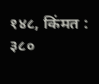१४८, किंमत : ३८०